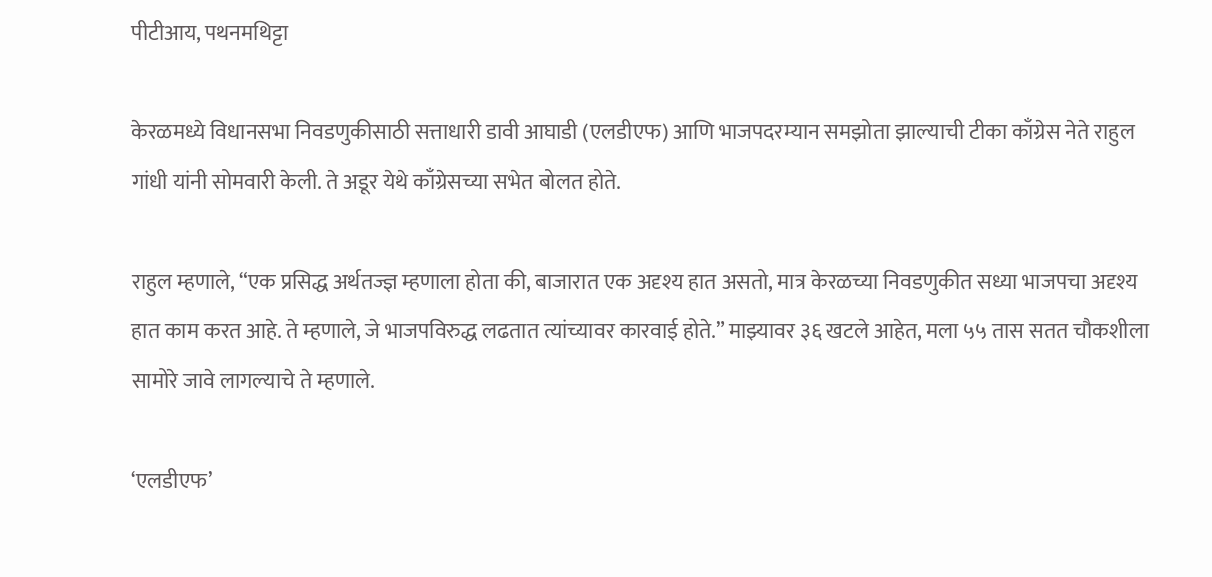पीटीआय, पथनमथिट्टा

केरळमध्ये विधानसभा निवडणुकीसाठी सत्ताधारी डावी आघाडी (एलडीएफ) आणि भाजपदरम्यान समझोता झाल्याची टीका काँग्रेस नेते राहुल गांधी यांनी सोमवारी केली. ते अडूर येथे काँग्रेसच्या सभेत बोलत होते.

राहुल म्हणाले, “एक प्रसिद्ध अर्थतज्ज्ञ म्हणाला होता की, बाजारात एक अदृश्य हात असतो, मात्र केरळच्या निवडणुकीत सध्या भाजपचा अदृश्य हात काम करत आहे. ते म्हणाले, जे भाजपविरुद्ध लढतात त्यांच्यावर कारवाई होते.” माझ्यावर ३६ खटले आहेत, मला ५५ तास सतत चौकशीला सामोरे जावे लागल्याचे ते म्हणाले.

‘एलडीएफ’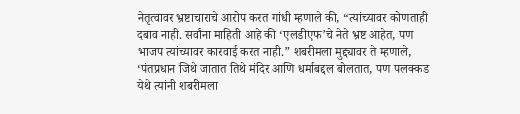नेतृत्वावर भ्रष्टाचाराचे आरोप करत गांधी म्हणाले की, “त्यांच्यावर कोणताही दबाव नाही. सर्वांना माहिती आहे की ‘एलडीएफ’चे नेते भ्रष्ट आहेत, पण भाजप त्यांच्यावर कारवाई करत नाही.” शबरीमला मुद्द्यावर ते म्हणाले, ‘पंतप्रधान जिथे जातात तिथे मंदिर आणि धर्माबद्दल बोलतात, पण पलक्कड येथे त्यांनी शबरीमला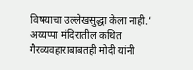विषयाचा उल्लेखसुद्धा केला नाही.’ अय्यप्पा मंदिरातील कथित गैरव्यवहाराबाबतही मोदी यांनी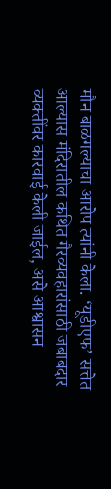मौन बाळगल्याचा आरोप त्यांनी केला. ‘यूडीएफ’ सत्तेत आल्यास मंदिरातील कथित गैरव्यवहारांसाठी जबाबदार व्यक्तींवर कारवाई केली जाईल, असे आश्वासन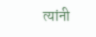त्यांनी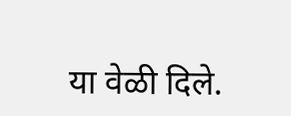या वेळी दिले.